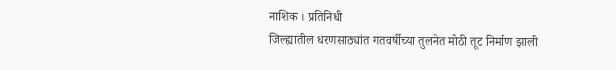नाशिक । प्रतिनिधी
जिल्ह्यातील धरणसाठ्यांत गतवर्षीच्या तुलनेत मोठी तूट निर्माण झाली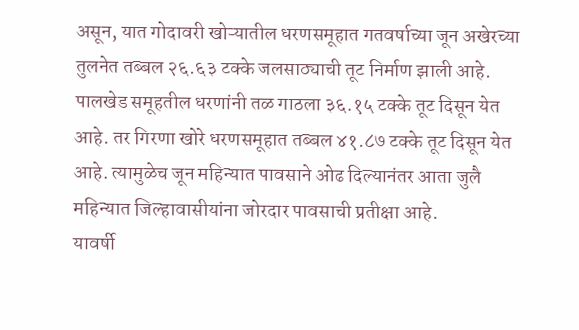असून, यात गोदावरी खोऱ्यातील धरणसमूहात गतवर्षाच्या जून अखेरच्या तुलनेत तब्बल २६.६३ टक्के जलसाठ्याची तूट निर्माण झाली आहे. पालखेड समूहतील धरणांनी तळ गाठला ३६.१५ टक्के तूट दिसून येत आहे. तर गिरणा खोरे धरणसमूहात तब्बल ४१.८७ टक्के तूट दिसून येत आहे. त्यामुळेच जून महिन्यात पावसाने ओढ दिल्यानंतर आता जुलै महिन्यात जिल्हावासीयांना जोरदार पावसाची प्रतीक्षा आहे.
यावर्षी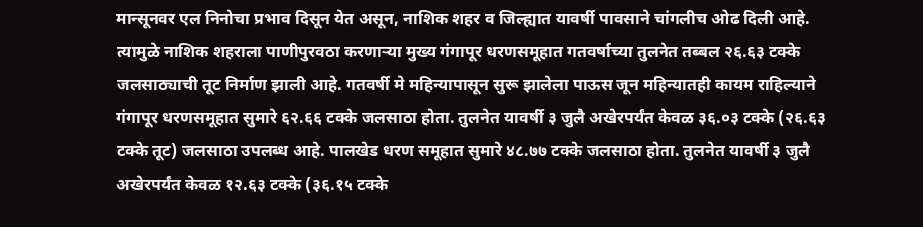मान्सूनवर एल निनोचा प्रभाव दिसून येत असून, नाशिक शहर व जिल्ह्यात यावर्षी पावसाने चांगलीच ओढ दिली आहे. त्यामुळे नाशिक शहराला पाणीपुरवठा करणाऱ्या मुख्य गंगापूर धरणसमूहात गतवर्षाच्या तुलनेत तब्बल २६.६३ टक्के जलसाठ्याची तूट निर्माण झाली आहे. गतवर्षी मे महिन्यापासून सुरू झालेला पाऊस जून महिन्यातही कायम राहिल्याने गंगापूर धरणसमूहात सुमारे ६२.६६ टक्के जलसाठा होता. तुलनेत यावर्षी ३ जुलै अखेरपर्यंत केवळ ३६.०३ टक्के (२६.६३ टक्के तूट) जलसाठा उपलब्ध आहे. पालखेड धरण समूहात सुमारे ४८.७७ टक्के जलसाठा होता. तुलनेत यावर्षी ३ जुलै अखेरपर्यंत केवळ १२.६३ टक्के (३६.१५ टक्के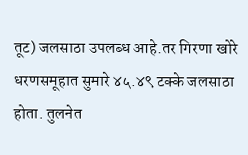तूट) जलसाठा उपलब्ध आहे.तर गिरणा खोरे धरणसमूहात सुमारे ४५.४९ टक्के जलसाठा होता. तुलनेत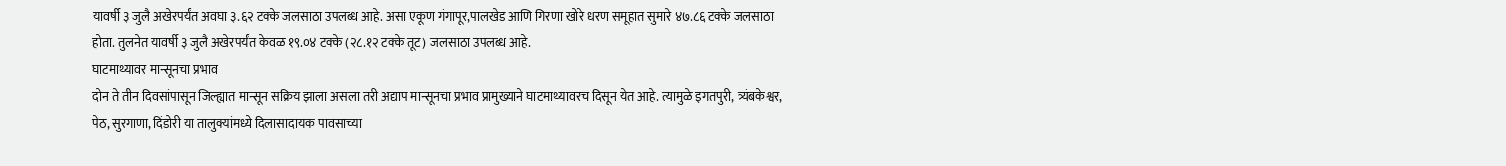यावर्षी ३ जुलै अखेरपर्यंत अवघा ३.६२ टक्के जलसाठा उपलब्ध आहे. असा एकूण गंगापूर,पालखेड आणि गिरणा खोरे धरण समूहात सुमारे ४७.८६ टक्के जलसाठा होता. तुलनेत यावर्षी ३ जुलै अखेरपर्यंत केवळ १९.०४ टक्के (२८.१२ टक्के तूट) जलसाठा उपलब्ध आहे.
घाटमाथ्यावर मान्सूनचा प्रभाव
दोन ते तीन दिवसांपासून जिल्ह्यात मान्सून सक्रिय झाला असला तरी अद्याप मान्सूनचा प्रभाव प्रामुख्याने घाटमाथ्यावरच दिसून येत आहे. त्यामुळे इगतपुरी, त्र्यंबकेश्वर, पेठ, सुरगाणा, दिंडोरी या तालुक्यांमध्ये दिलासादायक पावसाच्या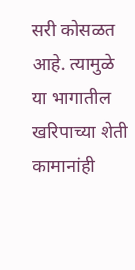सरी कोसळत आहे. त्यामुळे या भागातील खरिपाच्या शेती कामानांही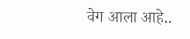वेग आला आहे..